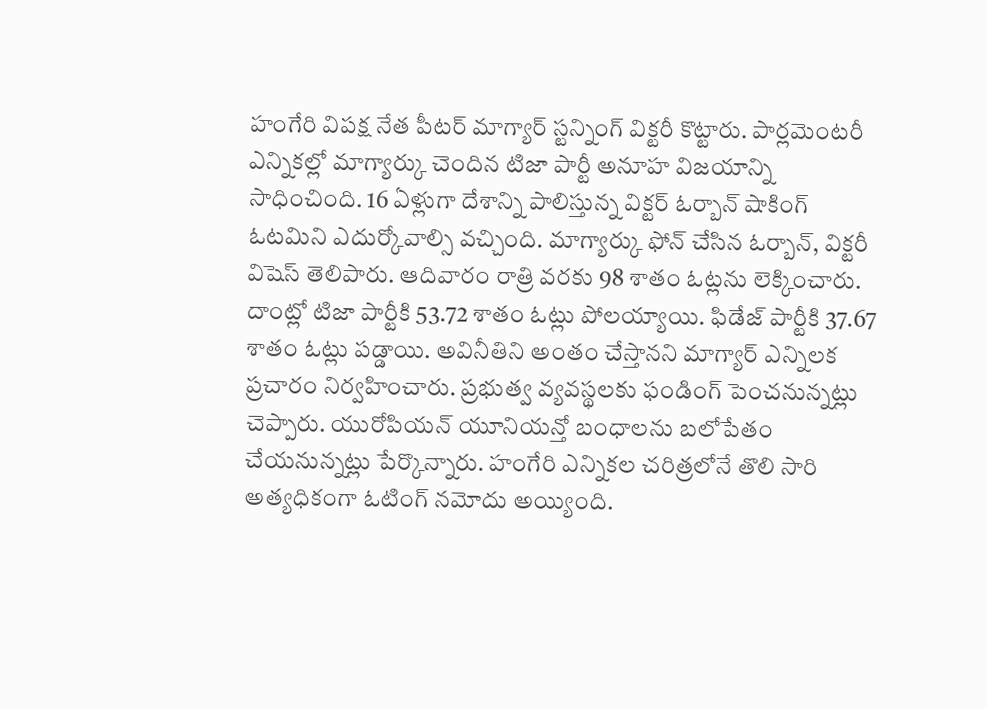హంగేరి విపక్ష నేత పీటర్ మాగ్యార్ స్టన్నింగ్ విక్టరీ కొట్టారు. పార్లమెంటరీ ఎన్నికల్లో మాగ్యార్కు చెందిన టిజా పార్టీ అనూహ విజయాన్ని సాధించింది. 16 ఏళ్లుగా దేశాన్ని పాలిస్తున్న విక్టర్ ఓర్బాన్ షాకింగ్ ఓటమిని ఎదుర్కోవాల్సి వచ్చింది. మాగ్యార్కు ఫోన్ చేసిన ఓర్బాన్, విక్టరీ విషెస్ తెలిపారు. ఆదివారం రాత్రి వరకు 98 శాతం ఓట్లను లెక్కించారు. దాంట్లో టిజా పార్టీకి 53.72 శాతం ఓట్లు పోలయ్యాయి. ఫిడేజ్ పార్టీకి 37.67 శాతం ఓట్లు పడ్డాయి. అవినీతిని అంతం చేస్తానని మాగ్యార్ ఎన్నిలక ప్రచారం నిర్వహించారు. ప్రభుత్వ వ్యవస్థలకు ఫండింగ్ పెంచనున్నట్లు చెప్పారు. యురోపియన్ యూనియన్తో బంధాలను బలోపేతం చేయనున్నట్లు పేర్కొన్నారు. హంగేరి ఎన్నికల చరిత్రలోనే తొలి సారి అత్యధికంగా ఓటింగ్ నమోదు అయ్యింది.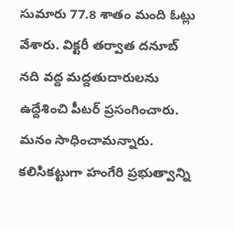సుమారు 77.8 శాతం మంది ఓట్లు వేశారు. విక్టరీ తర్వాత దనూబ్ నది వద్ద మద్దతుదారులను ఉద్దేశించి పీటర్ ప్రసంగించారు. మనం సాధించామన్నారు. కలిసికట్టుగా హంగేరి ప్రభుత్వాన్ని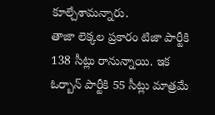కూల్చేశామన్నారు.
తాజా లెక్కల ప్రకారం టిజా పార్టీకి 138 సీట్లు రానున్నాయి. ఇక ఓర్బాన్ పార్టీకి 55 సీట్లు మాత్రమే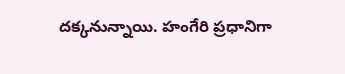దక్కనున్నాయి. హంగేరి ప్రధానిగా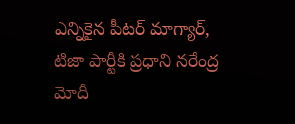ఎన్నికైన పీటర్ మాగ్యార్, టిజా పార్టీకి ప్రధాని నరేంద్ర మోదీ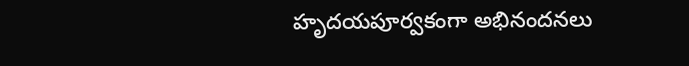హృదయపూర్వకంగా అభినందనలు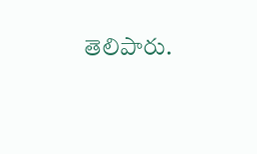తెలిపారు.